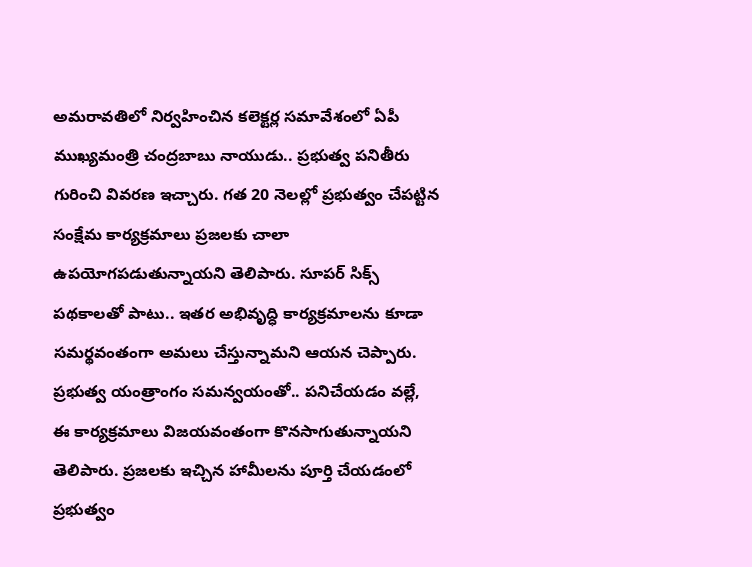అమరావతిలో నిర్వహించిన కలెక్టర్ల సమావేశంలో ఏపీ ముఖ్యమంత్రి చంద్రబాబు నాయుడు.. ప్రభుత్వ పనితీరు గురించి వివరణ ఇచ్చారు. గత 20 నెలల్లో ప్రభుత్వం చేపట్టిన సంక్షేమ కార్యక్రమాలు ప్రజలకు చాలా ఉపయోగపడుతున్నాయని తెలిపారు. సూపర్ సిక్స్ పథకాలతో పాటు.. ఇతర అభివృద్ధి కార్యక్రమాలను కూడా సమర్థవంతంగా అమలు చేస్తున్నామని ఆయన చెప్పారు. ప్రభుత్వ యంత్రాంగం సమన్వయంతో.. పనిచేయడం వల్లే, ఈ కార్యక్రమాలు విజయవంతంగా కొనసాగుతున్నాయని తెలిపారు. ప్రజలకు ఇచ్చిన హామీలను పూర్తి చేయడంలో ప్రభుత్వం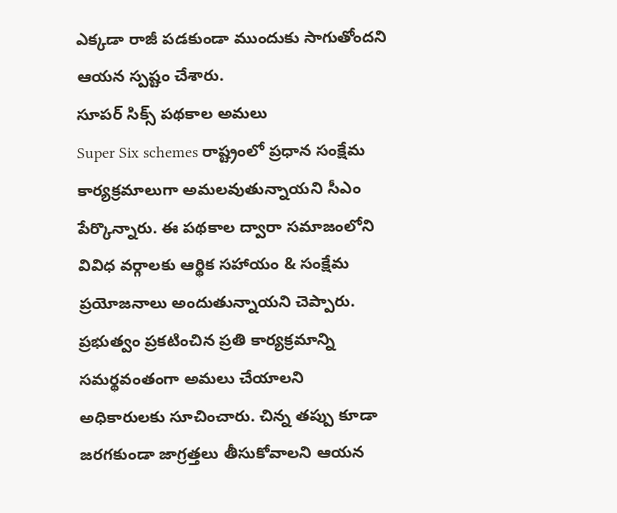ఎక్కడా రాజీ పడకుండా ముందుకు సాగుతోందని ఆయన స్పష్టం చేశారు.
సూపర్ సిక్స్ పథకాల అమలు
Super Six schemes రాష్ట్రంలో ప్రధాన సంక్షేమ కార్యక్రమాలుగా అమలవుతున్నాయని సీఎం పేర్కొన్నారు. ఈ పథకాల ద్వారా సమాజంలోని వివిధ వర్గాలకు ఆర్థిక సహాయం & సంక్షేమ ప్రయోజనాలు అందుతున్నాయని చెప్పారు. ప్రభుత్వం ప్రకటించిన ప్రతి కార్యక్రమాన్ని సమర్థవంతంగా అమలు చేయాలని అధికారులకు సూచించారు. చిన్న తప్పు కూడా జరగకుండా జాగ్రత్తలు తీసుకోవాలని ఆయన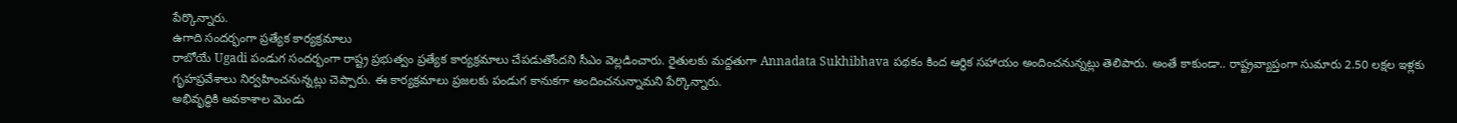పేర్కొన్నారు.
ఉగాది సందర్భంగా ప్రత్యేక కార్యక్రమాలు
రాబోయే Ugadi పండుగ సందర్భంగా రాష్ట్ర ప్రభుత్వం ప్రత్యేక కార్యక్రమాలు చేపడుతోందని సీఎం వెల్లడించారు. రైతులకు మద్దతుగా Annadata Sukhibhava పథకం కింద ఆర్థిక సహాయం అందించనున్నట్లు తెలిపారు. అంతే కాకుండా.. రాష్ట్రవ్యాప్తంగా సుమారు 2.50 లక్షల ఇళ్లకు గృహప్రవేశాలు నిర్వహించనున్నట్లు చెప్పారు. ఈ కార్యక్రమాలు ప్రజలకు పండుగ కానుకగా అందించనున్నామని పేర్కొన్నారు.
అభివృద్ధికి అవకాశాల మెండు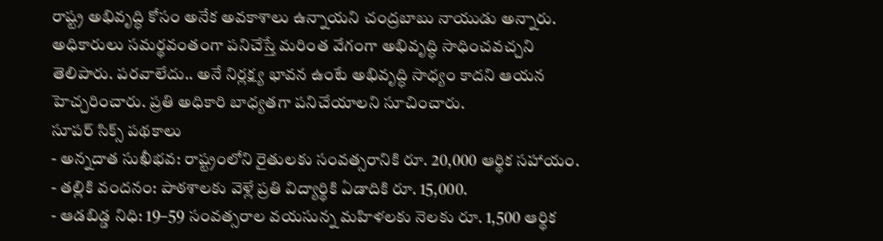రాష్ట్ర అభివృద్ధి కోసం అనేక అవకాశాలు ఉన్నాయని చంద్రబాబు నాయుడు అన్నారు. అధికారులు సమర్థవంతంగా పనిచేస్తే మరింత వేగంగా అభివృద్ధి సాధించవచ్చని తెలిపారు. పరవాలేదు.. అనే నిర్లక్ష్య భావన ఉంటే అభివృద్ధి సాధ్యం కాదని ఆయన హెచ్చరించారు. ప్రతి అధికారి బాధ్యతగా పనిచేయాలని సూచించారు.
సూపర్ సిక్స్ పథకాలు
- అన్నదాత సుఖీభవ: రాష్ట్రంలోని రైతులకు సంవత్సరానికి రూ. 20,000 ఆర్థిక సహాయం.
- తల్లికి వందనం: పాఠశాలకు వెళ్లే ప్రతి విద్యార్థికి ఏడాదికి రూ. 15,000.
- ఆడబిడ్డ నిధి: 19–59 సంవత్సరాల వయసున్న మహిళలకు నెలకు రూ. 1,500 ఆర్థిక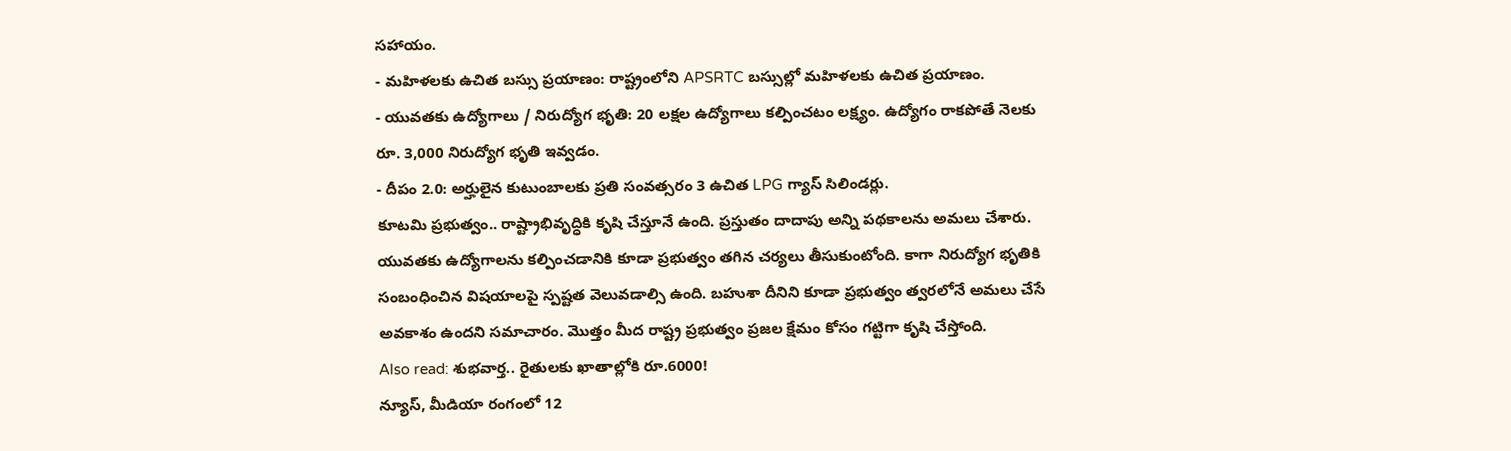సహాయం.
- మహిళలకు ఉచిత బస్సు ప్రయాణం: రాష్ట్రంలోని APSRTC బస్సుల్లో మహిళలకు ఉచిత ప్రయాణం.
- యువతకు ఉద్యోగాలు / నిరుద్యోగ భృతి: 20 లక్షల ఉద్యోగాలు కల్పించటం లక్ష్యం. ఉద్యోగం రాకపోతే నెలకు రూ. 3,000 నిరుద్యోగ భృతి ఇవ్వడం.
- దీపం 2.0: అర్హులైన కుటుంబాలకు ప్రతి సంవత్సరం 3 ఉచిత LPG గ్యాస్ సిలిండర్లు.
కూటమి ప్రభుత్వం.. రాష్ట్రాభివృద్ధికి కృషి చేస్తూనే ఉంది. ప్రస్తుతం దాదాపు అన్ని పథకాలను అమలు చేశారు. యువతకు ఉద్యోగాలను కల్పించడానికి కూడా ప్రభుత్వం తగిన చర్యలు తీసుకుంటోంది. కాగా నిరుద్యోగ భృతికి సంబంధించిన విషయాలపై స్పష్టత వెలువడాల్సి ఉంది. బహుశా దీనిని కూడా ప్రభుత్వం త్వరలోనే అమలు చేసే అవకాశం ఉందని సమాచారం. మొత్తం మీద రాష్ట్ర ప్రభుత్వం ప్రజల క్షేమం కోసం గట్టిగా కృషి చేస్తోంది.
Also read: శుభవార్త.. రైతులకు ఖాతాల్లోకి రూ.6000!
న్యూస్, మీడియా రంగంలో 12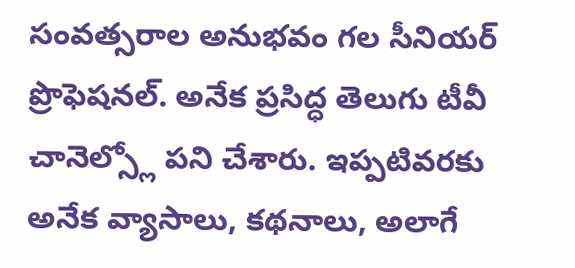సంవత్సరాల అనుభవం గల సీనియర్ ప్రొఫెషనల్. అనేక ప్రసిద్ధ తెలుగు టీవీ చానెల్స్లో పని చేశారు. ఇప్పటివరకు అనేక వ్యాసాలు, కథనాలు, అలాగే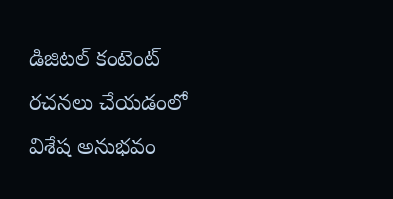డిజిటల్ కంటెంట్ రచనలు చేయడంలో విశేష అనుభవం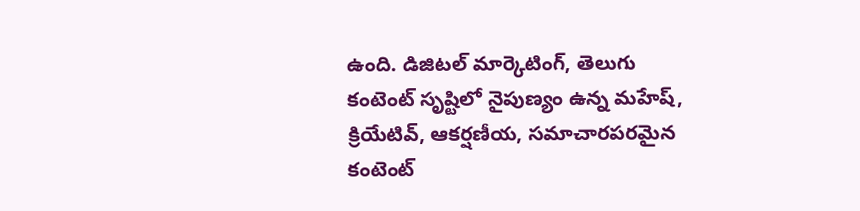ఉంది. డిజిటల్ మార్కెటింగ్, తెలుగు కంటెంట్ సృష్టిలో నైపుణ్యం ఉన్న మహేష్, క్రియేటివ్, ఆకర్షణీయ, సమాచారపరమైన కంటెంట్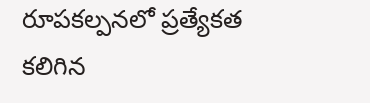రూపకల్పనలో ప్రత్యేకత కలిగిన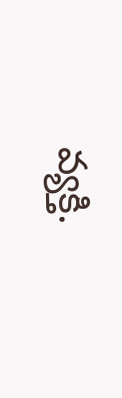వ్యక్తి.